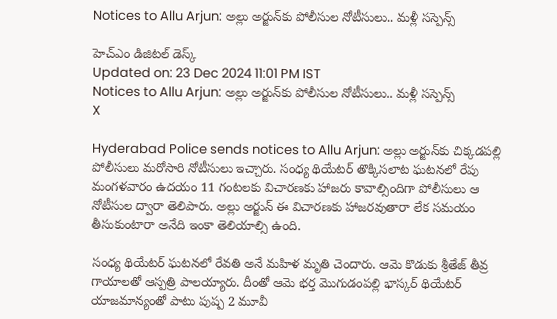Notices to Allu Arjun: అల్లు అర్జున్‌కు పోలీసుల నోటీసులు.. మళ్లీ సస్పెన్స్

హెచ్ఎం డిజిటల్ డెస్క్
Updated on: 23 Dec 2024 11:01 PM IST
Notices to Allu Arjun: అల్లు అర్జున్‌కు పోలీసుల నోటీసులు.. మళ్లీ సస్పెన్స్
X

Hyderabad Police sends notices to Allu Arjun: అల్లు అర్జున్‌కు చిక్కడపల్లి పోలీసులు మరోసారి నోటీసులు ఇచ్చారు. సంధ్య థియేటర్ తొక్కిసలాట ఘటనలో రేపు మంగళవారం ఉదయం 11 గంటలకు విచారణకు హాజరు కావాల్సిందిగా పోలీసులు ఆ నోటీసుల ద్వారా తెలిపారు. అల్లు అర్జున్ ఈ విచారణకు హాజరవుతారా లేక సమయం తీసుకుంటారా అనేది ఇంకా తెలియాల్సి ఉంది.

సంధ్య థియేటర్ ఘటనలో రేవతి అనే మహిళ మృతి చెందారు. ఆమె కొడుకు శ్రీతేజ్ తీవ్ర గాయాలతో ఆస్పత్రి పాలయ్యారు. దీంతో ఆమె భర్త మొగుడంపల్లి భాస్కర్ థియేటర్ యాజమాన్యంతో పాటు పుష్ప 2 మూవీ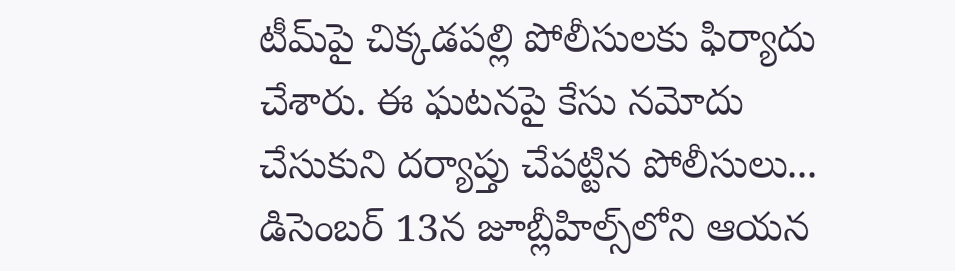టీమ్‌పై చిక్కడపల్లి పోలీసులకు ఫిర్యాదు చేశారు. ఈ ఘటనపై కేసు నమోదు చేసుకుని దర్యాప్తు చేపట్టిన పోలీసులు... డిసెంబర్ 13న జూబ్లీహిల్స్‌లోని ఆయన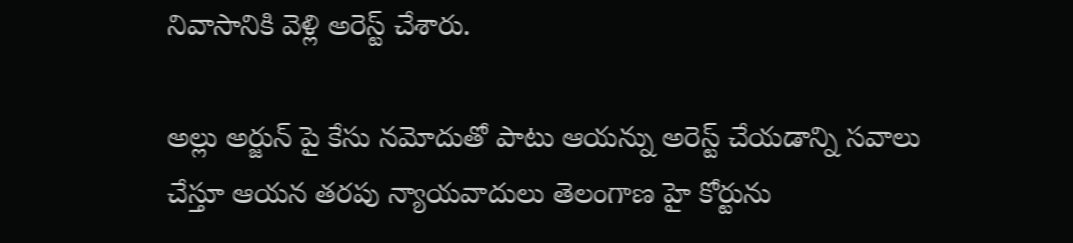నివాసానికి వెళ్లి అరెస్ట్ చేశారు.

అల్లు అర్జున్ పై కేసు నమోదుతో పాటు ఆయన్ను అరెస్ట్ చేయడాన్ని సవాలు చేస్తూ ఆయన తరపు న్యాయవాదులు తెలంగాణ హై కోర్టును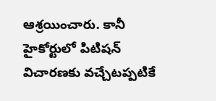ఆశ్రయించారు. కానీ హైకోర్టులో పిటిషన్ విచారణకు వచ్చేటప్పటికే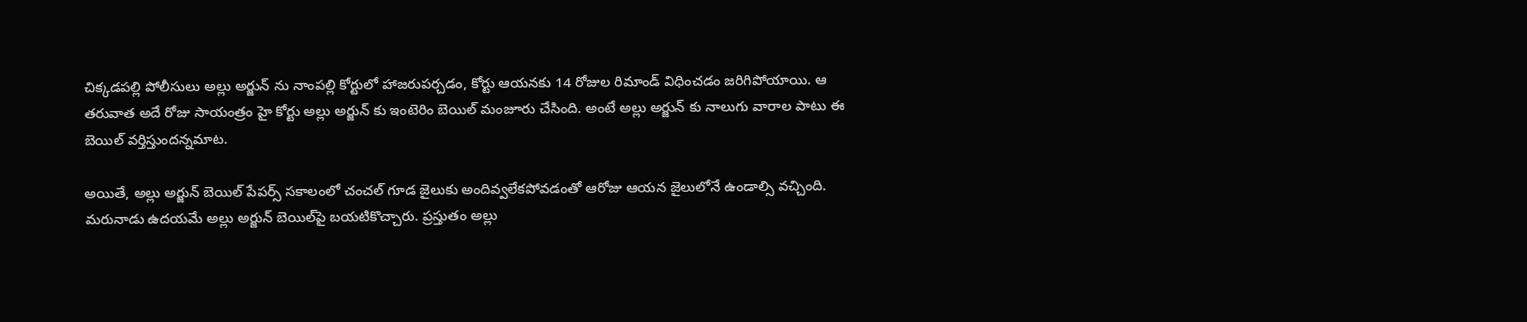చిక్కడపల్లి పోలీసులు అల్లు అర్జున్ ను నాంపల్లి కోర్టులో హాజరుపర్చడం, కోర్టు ఆయనకు 14 రోజుల రిమాండ్ విధించడం జరిగిపోయాయి. ఆ తరువాత అదే రోజు సాయంత్రం హై కోర్టు అల్లు అర్జున్ కు ఇంటెరిం బెయిల్ మంజూరు చేసింది. అంటే అల్లు అర్జున్ కు నాలుగు వారాల పాటు ఈ బెయిల్ వర్తిస్తుందన్నమాట.

అయితే, అల్లు అర్జున్ బెయిల్ పేపర్స్ సకాలంలో చంచల్ గూడ జైలుకు అందివ్వలేకపోవడంతో ఆరోజు ఆయన జైలులోనే ఉండాల్సి వచ్చింది. మరునాడు ఉదయమే అల్లు అర్జున్ బెయిల్‌పై బయటికొచ్చారు. ప్రస్తుతం అల్లు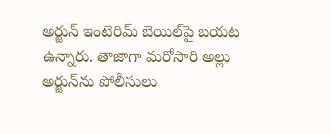అర్జున్ ఇంటెరిమ్ బెయిల్‌పై బయట ఉన్నారు. తాజాగా మరోసారి అల్లు అర్జున్‌ను పోలీసులు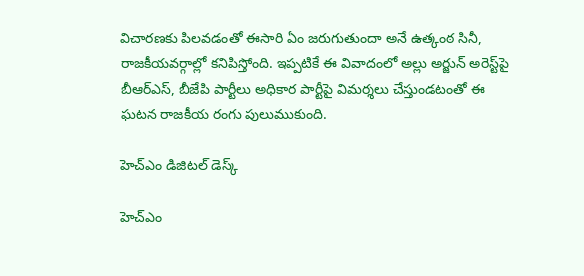విచారణకు పిలవడంతో ఈసారి ఏం జరుగుతుందా అనే ఉత్కంఠ సినీ, రాజకీయవర్గాల్లో కనిపిస్తోంది. ఇప్పటికే ఈ వివాదంలో అల్లు అర్జున్ అరెస్ట్‌పై బీఆర్ఎస్, బీజేపి పార్టీలు అధికార పార్టీపై విమర్శలు చేస్తుండటంతో ఈ ఘటన రాజకీయ రంగు పులుముకుంది.

హెచ్ఎం డిజిటల్ డెస్క్

హెచ్ఎం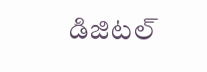డిజిటల్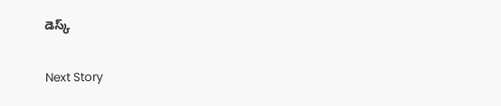డెస్క్

Next Story